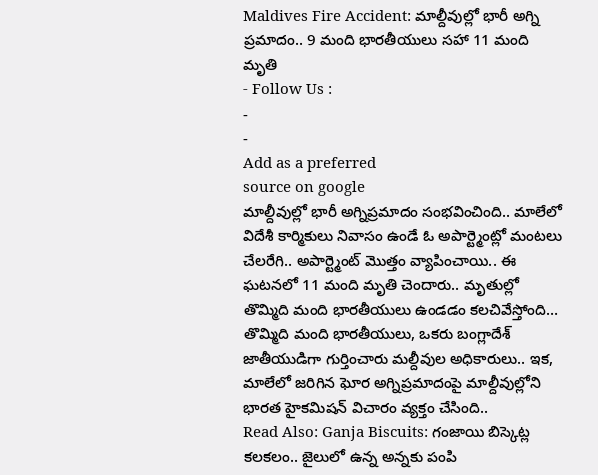Maldives Fire Accident: మాల్దీవుల్లో భారీ అగ్ని ప్రమాదం.. 9 మంది భారతీయులు సహా 11 మంది మృతి
- Follow Us :
-
-
Add as a preferred
source on google
మాల్దీవుల్లో భారీ అగ్నిప్రమాదం సంభవించింది.. మాలేలో విదేశీ కార్మికులు నివాసం ఉండే ఓ అపార్ట్మెంట్లో మంటలు చేలరేగి.. అపార్ట్మెంట్ మొత్తం వ్యాపించాయి.. ఈ ఘటనలో 11 మంది మృతి చెందారు.. మృతుల్లో తొమ్మిది మంది భారతీయులు ఉండడం కలచివేస్తోంది… తొమ్మిది మంది భారతీయులు, ఒకరు బంగ్లాదేశ్ జాతీయుడిగా గుర్తించారు మల్దీవుల అధికారులు.. ఇక, మాలేలో జరిగిన ఘోర అగ్నిప్రమాదంపై మాల్దీవుల్లోని భారత హైకమిషన్ విచారం వ్యక్తం చేసింది..
Read Also: Ganja Biscuits: గంజాయి బిస్కెట్ల కలకలం.. జైలులో ఉన్న అన్నకు పంపి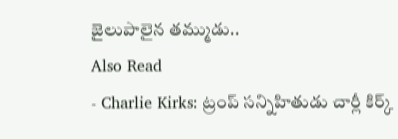జైలుపాలైన తమ్ముడు..
Also Read
- Charlie Kirks: ట్రంప్ సన్నిహితుడు చార్లీ కిర్క్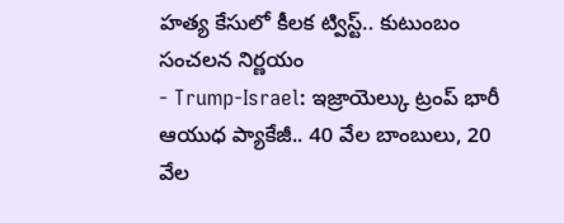హత్య కేసులో కీలక ట్విస్ట్.. కుటుంబం సంచలన నిర్ణయం
- Trump-Israel: ఇజ్రాయెల్కు ట్రంప్ భారీ ఆయుధ ప్యాకేజీ.. 40 వేల బాంబులు, 20 వేల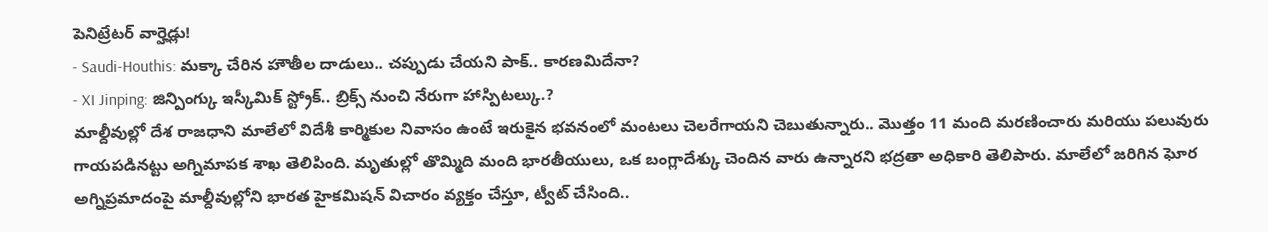పెనిట్రేటర్ వార్హెడ్లు!
- Saudi-Houthis: మక్కా చేరిన హౌతీల దాడులు.. చప్పుడు చేయని పాక్.. కారణమిదేనా?
- XI Jinping: జిన్పింగ్కు ఇస్కీమిక్ స్ట్రోక్.. బ్రిక్స్ నుంచి నేరుగా హాస్పిటల్కు.?
మాల్దీవుల్లో దేశ రాజధాని మాలేలో విదేశీ కార్మికుల నివాసం ఉంటే ఇరుకైన భవనంలో మంటలు చెలరేగాయని చెబుతున్నారు.. మొత్తం 11 మంది మరణించారు మరియు పలువురు గాయపడినట్టు అగ్నిమాపక శాఖ తెలిపింది. మృతుల్లో తొమ్మిది మంది భారతీయులు, ఒక బంగ్లాదేశ్కు చెందిన వారు ఉన్నారని భద్రతా అధికారి తెలిపారు. మాలేలో జరిగిన ఘోర అగ్నిప్రమాదంపై మాల్దీవుల్లోని భారత హైకమిషన్ విచారం వ్యక్తం చేస్తూ, ట్వీట్ చేసింది..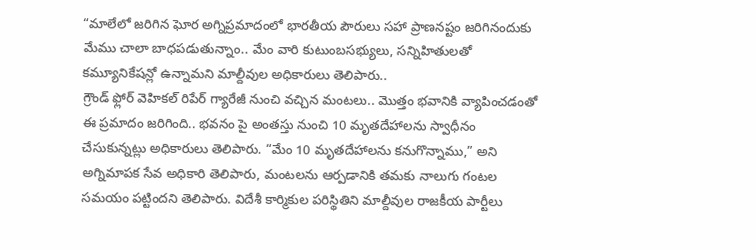“మాలేలో జరిగిన ఘోర అగ్నిప్రమాదంలో భారతీయ పౌరులు సహా ప్రాణనష్టం జరిగినందుకు మేము చాలా బాధపడుతున్నాం.. మేం వారి కుటుంబసభ్యులు, సన్నిహితులతో కమ్యూనికేషన్లో ఉన్నామని మాల్దీవుల అధికారులు తెలిపారు..
గ్రౌండ్ ఫ్లోర్ వెహికల్ రిపేర్ గ్యారేజీ నుంచి వచ్చిన మంటలు.. మొత్తం భవానికి వ్యాపించడంతో ఈ ప్రమాదం జరిగింది.. భవనం పై అంతస్తు నుంచి 10 మృతదేహాలను స్వాధీనం చేసుకున్నట్లు అధికారులు తెలిపారు. “మేం 10 మృతదేహాలను కనుగొన్నాము,” అని అగ్నిమాపక సేవ అధికారి తెలిపారు, మంటలను ఆర్పడానికి తమకు నాలుగు గంటల సమయం పట్టిందని తెలిపారు. విదేశీ కార్మికుల పరిస్థితిని మాల్దీవుల రాజకీయ పార్టీలు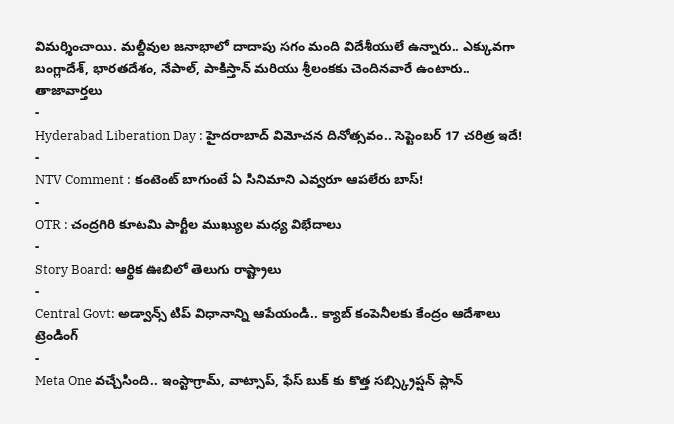విమర్శించాయి. మల్దీవుల జనాభాలో దాదాపు సగం మంది విదేశీయులే ఉన్నారు.. ఎక్కువగా బంగ్లాదేశ్, భారతదేశం, నేపాల్, పాకిస్తాన్ మరియు శ్రీలంకకు చెందినవారే ఉంటారు..
తాజావార్తలు
-
Hyderabad Liberation Day : హైదరాబాద్ విమోచన దినోత్సవం.. సెప్టెంబర్ 17 చరిత్ర ఇదే!
-
NTV Comment : కంటెంట్ బాగుంటే ఏ సినిమాని ఎవ్వరూ ఆపలేరు బాస్!
-
OTR : చంద్రగిరి కూటమి పార్టీల ముఖ్యుల మధ్య విభేదాలు
-
Story Board: ఆర్థిక ఊబిలో తెలుగు రాష్ట్రాలు
-
Central Govt: అడ్వాన్స్ టిప్ విధానాన్ని ఆపేయండి.. క్యాబ్ కంపెనీలకు కేంద్రం ఆదేశాలు
ట్రెండింగ్
-
Meta One వచ్చేసింది.. ఇంస్టాగ్రామ్, వాట్సాప్, ఫేస్ బుక్ కు కొత్త సబ్స్క్రిప్షన్ ప్లాన్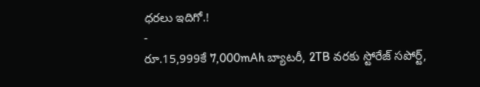ధరలు ఇదిగో.!
-
రూ.15,999కే 7,000mAh బ్యాటరీ, 2TB వరకు స్టోరేజ్ సపోర్ట్,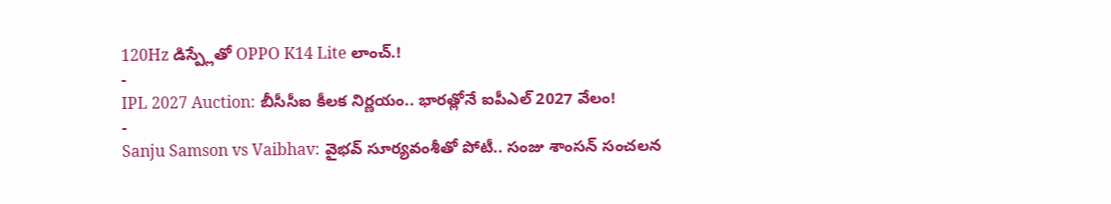120Hz డిస్ప్లేతో OPPO K14 Lite లాంచ్.!
-
IPL 2027 Auction: బీసీసీఐ కీలక నిర్ణయం.. భారత్లోనే ఐపీఎల్ 2027 వేలం!
-
Sanju Samson vs Vaibhav: వైభవ్ సూర్యవంశీతో పోటీ.. సంజు శాంసన్ సంచలన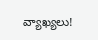వ్యాఖ్యలు!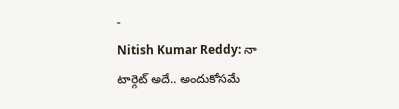-
Nitish Kumar Reddy: నా టార్గెట్ అదే.. అందుకోసమే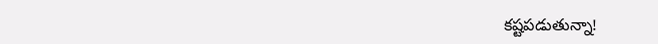కష్టపడుతున్నా!